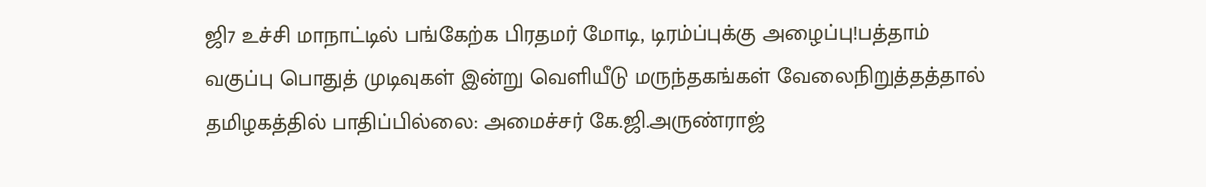ஜி7 உச்சி மாநாட்டில் பங்கேற்க பிரதமர் மோடி, டிரம்ப்புக்கு அழைப்பு!பத்தாம் வகுப்பு பொதுத் முடிவுகள் இன்று வெளியீடு மருந்தகங்கள் வேலைநிறுத்தத்தால் தமிழகத்தில் பாதிப்பில்லை: அமைச்சர் கே.ஜி.அருண்ராஜ்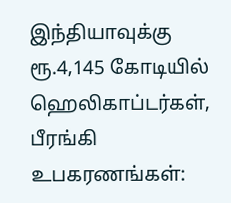இந்தியாவுக்கு ரூ.4,145 கோடியில் ஹெலிகாப்டர்கள், பீரங்கி உபகரணங்கள்: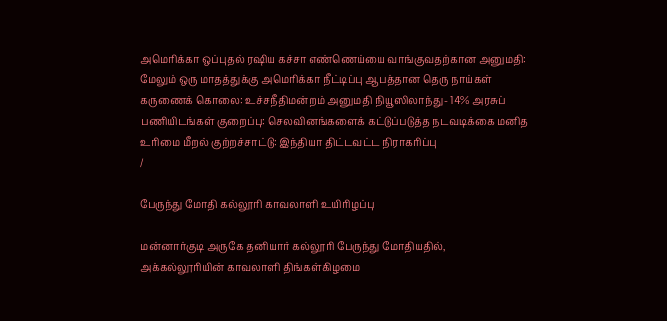அமெரிக்கா ஒப்புதல் ரஷிய கச்சா எண்ணெய்யை வாங்குவதற்கான அனுமதி: மேலும் ஒரு மாதத்துக்கு அமெரிக்கா நீட்டிப்பு ஆபத்தான தெரு நாய்கள் கருணைக் கொலை: உச்சநீதிமன்றம் அனுமதி நியூஸிலாந்து- 14% அரசுப் பணியிடங்கள் குறைப்பு: செலவினங்களைக் கட்டுப்படுத்த நடவடிக்கை மனித உரிமை மீறல் குற்றச்சாட்டு: இந்தியா திட்டவட்ட நிராகரிப்பு
/

பேருந்து மோதி கல்லூரி காவலாளி உயிரிழப்பு

மன்னார்குடி அருகே தனியார் கல்லூரி பேருந்து மோதியதில், அக்கல்லூரியின் காவலாளி திங்கள்கிழமை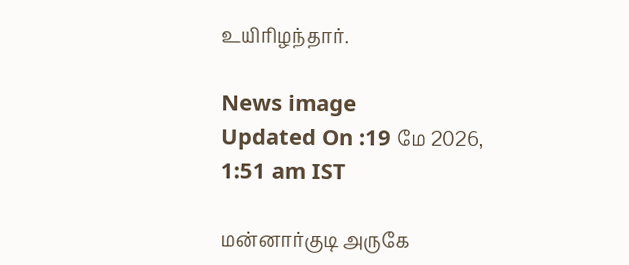உயிரிழந்தார்.

News image
Updated On :19 மே 2026, 1:51 am IST

மன்னார்குடி அருகே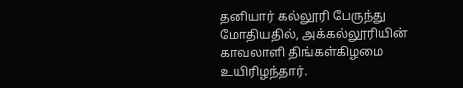தனியார் கல்லூரி பேருந்து மோதியதில், அக்கல்லூரியின் காவலாளி திங்கள்கிழமை உயிரிழந்தார்.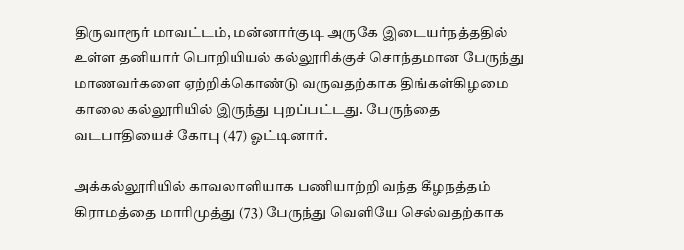திருவாரூர் மாவட்டம், மன்னார்குடி அருகே இடையர்நத்ததில் உள்ள தனியார் பொறியியல் கல்லூரிக்குச் சொந்தமான பேருந்து மாணவர்களை ஏற்றிக்கொண்டு வருவதற்காக திங்கள்கிழமை காலை கல்லூரியில் இருந்து புறப்பட்டது. பேருந்தை வடபாதியைச் கோபு (47) ஓட்டினார்.

அக்கல்லூரியில் காவலாளியாக பணியாற்றி வந்த கீழநத்தம் கிராமத்தை மாரிமுத்து (73) பேருந்து வெளியே செல்வதற்காக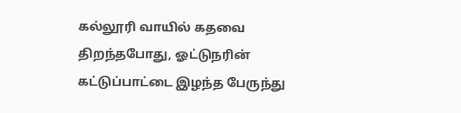கல்லூரி வாயில் கதவை திறந்தபோது, ஓட்டுநரின் கட்டுப்பாட்டை இழந்த பேருந்து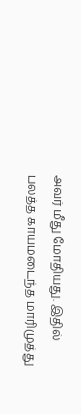அவர் மீது மோதியது. இதில் பலத்த காயமடைந்த மாரிமுத்து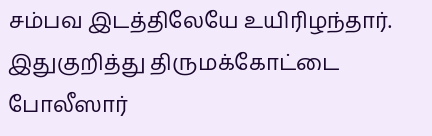சம்பவ இடத்திலேயே உயிரிழந்தார். இதுகுறித்து திருமக்கோட்டை போலீஸார்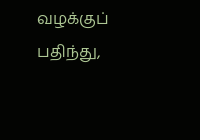வழக்குப் பதிந்து,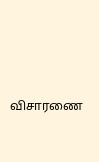விசாரணை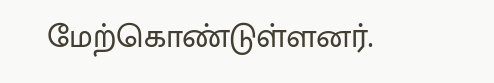மேற்கொண்டுள்ளனர்.